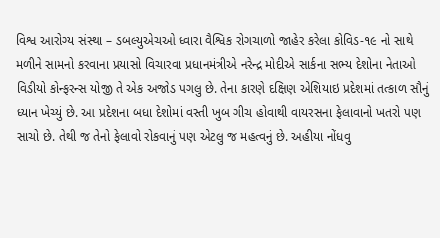વિશ્વ આરોગ્ય સંસ્થા – ડબલ્યુએચઓ ધ્વારા વૈશ્વિક રોગચાળો જાહેર કરેલા કોવિડ-૧૯ નો સાથે મળીને સામનો કરવાના પ્રયાસો વિચારવા પ્રધાનમંત્રીએ નરેન્દ્ર મોદીએ સાર્કના સભ્ય દેશોના નેતાઓ વિડીયો કોન્ફરન્સ યોજી તે એક અજોડ પગલુ છે. તેના કારણે દક્ષિણ એશિયાઇ પ્રદેશમાં તત્કાળ સૌનું ધ્યાન ખેચ્યું છે. આ પ્રદેશના બધા દેશોમાં વસ્તી ખુબ ગીચ હોવાથી વાયરસના ફેલાવાનો ખતરો પણ સાચો છે. તેથી જ તેનો ફેલાવો રોકવાનું પણ એટલુ જ મહત્વનું છે. અહીયા નોંધવુ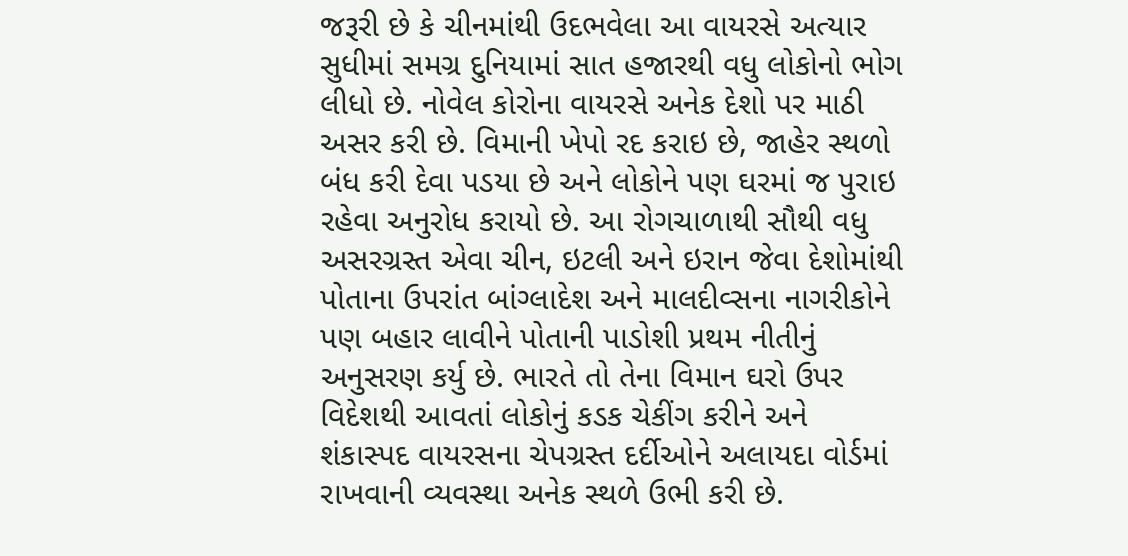જરૂરી છે કે ચીનમાંથી ઉદભવેલા આ વાયરસે અત્યાર સુધીમાં સમગ્ર દુનિયામાં સાત હજારથી વધુ લોકોનો ભોગ લીધો છે. નોવેલ કોરોના વાયરસે અનેક દેશો પર માઠી અસર કરી છે. વિમાની ખેપો રદ કરાઇ છે, જાહેર સ્થળો બંધ કરી દેવા પડયા છે અને લોકોને પણ ઘરમાં જ પુરાઇ રહેવા અનુરોધ કરાયો છે. આ રોગચાળાથી સૌથી વધુ અસરગ્રસ્ત એવા ચીન, ઇટલી અને ઇરાન જેવા દેશોમાંથી પોતાના ઉપરાંત બાંગ્લાદેશ અને માલદીવ્સના નાગરીકોને પણ બહાર લાવીને પોતાની પાડોશી પ્રથમ નીતીનું અનુસરણ કર્યુ છે. ભારતે તો તેના વિમાન ઘરો ઉપર વિદેશથી આવતાં લોકોનું કડક ચેકીંગ કરીને અને શંકાસ્પદ વાયરસના ચેપગ્રસ્ત દર્દીઓને અલાયદા વોર્ડમાં રાખવાની વ્યવસ્થા અનેક સ્થળે ઉભી કરી છે.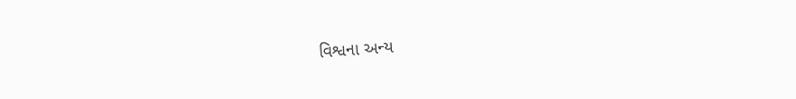વિશ્વના અન્ય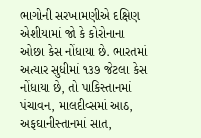ભાગોની સરખામણીએ દક્ષિણ એશીયામાં જો કે કોરોનાના ઓછા કેસ નોંધાયા છે. ભારતમાં અત્યાર સુધીમાં ૧૩૭ જેટલા કેસ નોંધાયા છે, તો પાકિસ્તાનમાં પંચાવન, માલદીવ્સમાં આઠ, અફઘાનીસ્તાનમાં સાત,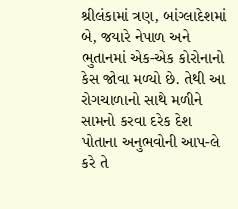શ્રીલંકામાં ત્રણ, બાંગ્લાદેશમાં બે, જયારે નેપાળ અને ભુતાનમાં એક-એક કોરોનાનો કેસ જોવા મળ્યો છે. તેથી આ રોગચાળાનો સાથે મળીને સામનો કરવા દરેક દેશ પોતાના અનુભવોની આપ-લે કરે તે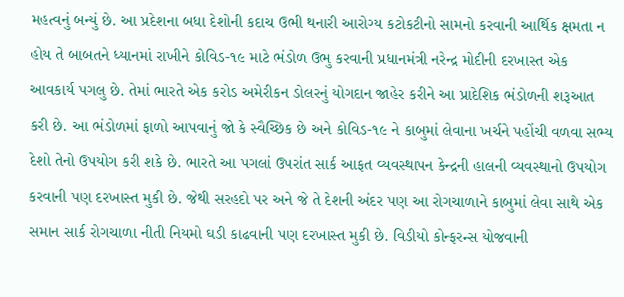મહત્વનું બન્યું છે. આ પ્રદેશના બધા દેશોની કદાચ ઉભી થનારી આરોગ્ય કટોકટીનો સામનો કરવાની આર્થિક ક્ષમતા ન હોય તે બાબતને ધ્યાનમાં રાખીને કોવિડ-૧૯ માટે ભંડોળ ઉભુ કરવાની પ્રધાનમંત્રી નરેન્દ્ર મોદીની દરખાસ્ત એક આવકાર્ય પગલુ છે. તેમાં ભારતે એક કરોડ અમેરીકન ડોલરનું યોગદાન જાહેર કરીને આ પ્રાદેશિક ભંડોળની શરૂઆત કરી છે. આ ભંડોળમાં ફાળો આપવાનું જો કે સ્વૈચ્છિક છે અને કોવિડ-૧૯ ને કાબુમાં લેવાના ખર્ચને પહોંચી વળવા સભ્ય દેશો તેનો ઉપયોગ કરી શકે છે. ભારતે આ પગલાં ઉપરાંત સાર્ક આફત વ્યવસ્થાપન કેન્દ્રની હાલની વ્યવસ્થાનો ઉપયોગ કરવાની પણ દરખાસ્ત મુકી છે. જેથી સરહદો પર અને જે તે દેશની અંદર પણ આ રોગચાળાને કાબુમાં લેવા સાથે એક સમાન સાર્ક રોગચાળા નીતી નિયમો ઘડી કાઢવાની પણ દરખાસ્ત મુકી છે. વિડીયો કોન્ફરન્સ યોજવાની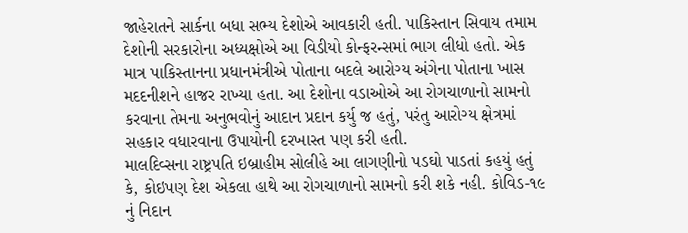જાહેરાતને સાર્કના બધા સભ્ય દેશોએ આવકારી હતી. પાકિસ્તાન સિવાય તમામ દેશોની સરકારોના અધ્યક્ષોએ આ વિડીયો કોન્ફરન્સમાં ભાગ લીધો હતો. એક માત્ર પાકિસ્તાનના પ્રધાનમંત્રીએ પોતાના બદલે આરોગ્ય અંગેના પોતાના ખાસ મદદનીશને હાજર રાખ્યા હતા. આ દેશોના વડાઓએ આ રોગચાળાનો સામનો કરવાના તેમના અનુભવોનું આદાન પ્રદાન કર્યુ જ હતું, પરંતુ આરોગ્ય ક્ષેત્રમાં સહકાર વધારવાના ઉપાયોની દરખાસ્ત પણ કરી હતી.
માલદિવ્સના રાષ્ટ્રપતિ ઇબ્રાહીમ સોલીહે આ લાગણીનો પડઘો પાડતાં કહયું હતું કે, કોઇપણ દેશ એકલા હાથે આ રોગચાળાનો સામનો કરી શકે નહી. કોવિડ-૧૯ નું નિદાન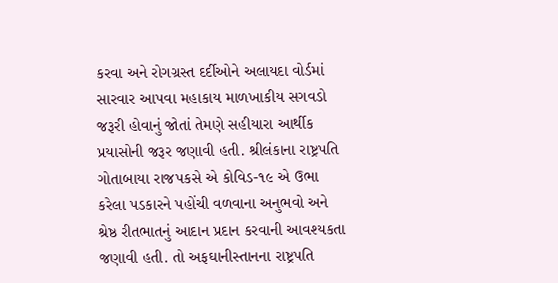કરવા અને રોગગ્રસ્ત દર્દીઓને અલાયદા વોર્ડમાં સારવાર આપવા મહાકાય માળખાકીય સગવડો જરૂરી હોવાનું જોતાં તેમણે સહીયારા આર્થીક પ્રયાસોની જરૂર જણાવી હતી. શ્રીલંકાના રાષ્ટ્રપતિ ગોતાબાયા રાજપકસે એ કોવિડ-૧૯ એ ઉભા કરેલા પડકારને પહોંચી વળવાના અનુભવો અને શ્રેષ્ઠ રીતભાતનું આદાન પ્રદાન કરવાની આવશ્યકતા જણાવી હતી. તો અફઘાનીસ્તાનના રાષ્ટ્રપતિ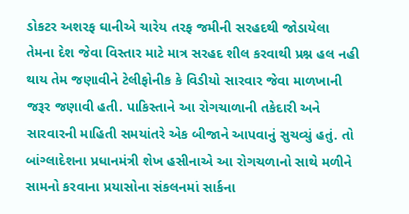ડોકટર અશરફ ઘાનીએ ચારેય તરફ જમીની સરહદથી જોડાયેલા તેમના દેશ જેવા વિસ્તાર માટે માત્ર સરહદ શીલ કરવાથી પ્રશ્ન હલ નહી થાય તેમ જણાવીને ટેલીફોનીક કે વિડીયો સારવાર જેવા માળખાની જરૂર જણાવી હતી. પાકિસ્તાને આ રોગચાળાની તકેદારી અને સારવારની માહિતી સમયાંતરે એક બીજાને આપવાનું સુચવ્યું હતું. તો બાંગ્લાદેશના પ્રધાનમંત્રી શેખ હસીનાએ આ રોગચળાનો સાથે મળીને સામનો કરવાના પ્રયાસોના સંકલનમાં સાર્કના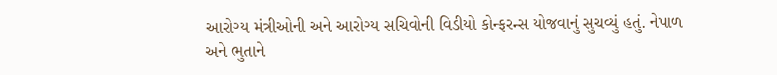આરોગ્ય મંત્રીઓની અને આરોગ્ય સચિવોની વિડીયો કોન્ફરન્સ યોજવાનું સુચવ્યું હતું. નેપાળ અને ભુતાને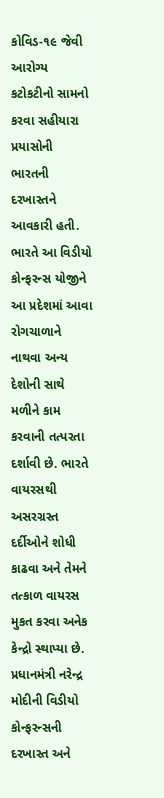કોવિડ-૧૯ જેવી આરોગ્ય કટોકટીનો સામનો કરવા સહીયારા પ્રયાસોની ભારતની દરખાસ્તને આવકારી હતી. ભારતે આ વિડીયો કોન્ફરન્સ યોજીને આ પ્રદેશમાં આવા રોગચાળાને નાથવા અન્ય દેશોની સાથે મળીને કામ કરવાની તત્પરતા દર્શાવી છે. ભારતે વાયરસથી અસરગ્રસ્ત દર્દીઓને શોધી કાઢવા અને તેમને તત્કાળ વાયરસ મુકત કરવા અનેક કેન્દ્રો સ્થાપ્યા છે. પ્રધાનમંત્રી નરેન્દ્ર મોદીની વિડીયો કોન્ફરન્સની દરખાસ્ત અને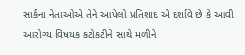સાર્કના નેતાઓએ તેને આપેલો પ્રતિશાદ એ દર્શાવે છે કે આવી આરોગ્ય વિષયક કટોકટીને સાથે મળીને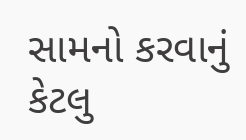સામનો કરવાનું કેટલુ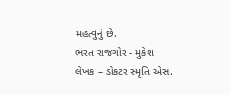મહત્વુનું છે.
ભરત રાજગોર - મુકેશ
લેખક – ડોકટર સ્મૃતિ એસ.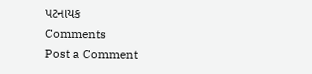પટનાયક
Comments
Post a Comment